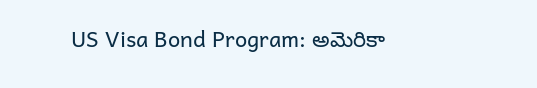US Visa Bond Program: అమెరికా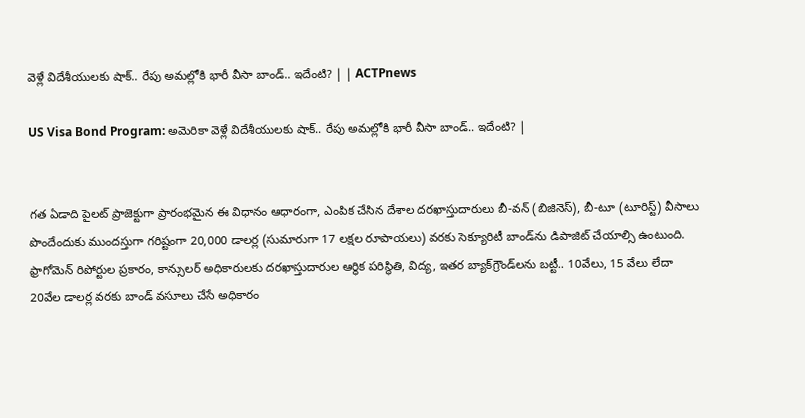వెళ్లే విదేశీయులకు షాక్.. రేపు అమల్లోకి భారీ వీసా బాండ్.. ఇదేంటి? | | ACTPnews

US Visa Bond Program: అమెరికా వెళ్లే విదేశీయులకు షాక్.. రేపు అమల్లోకి భారీ వీసా బాండ్.. ఇదేంటి? |


గత ఏడాది పైలట్ ప్రాజెక్టుగా ప్రారంభమైన ఈ విధానం ఆధారంగా, ఎంపిక చేసిన దేశాల దరఖాస్తుదారులు బీ-వన్ (బిజినెస్), బీ-టూ (టూరిస్ట్) వీసాలు పొందేందుకు ముందస్తుగా గరిష్టంగా 20,000 డాలర్ల (సుమారుగా 17 లక్షల రూపాయలు) వరకు సెక్యూరిటీ బాండ్‌ను డిపాజిట్ చేయాల్సి ఉంటుంది. ఫ్రాగోమెన్ రిపోర్టుల ప్రకారం, కాన్సులర్ అధికారులకు దరఖాస్తుదారుల ఆర్థిక పరిస్థితి, విద్య, ఇతర బ్యాక్‌గ్రౌండ్‌లను బట్టీ.. 10వేలు, 15 వేలు లేదా 20వేల డాలర్ల వరకు బాండ్ వసూలు చేసే అధికారం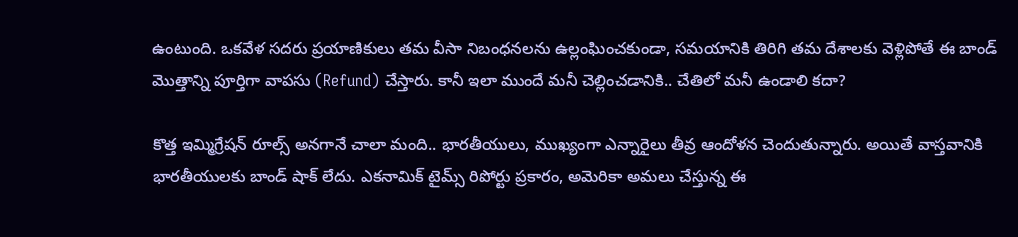ఉంటుంది. ఒకవేళ సదరు ప్రయాణికులు తమ వీసా నిబంధనలను ఉల్లంఘించకుండా, సమయానికి తిరిగి తమ దేశాలకు వెళ్లిపోతే ఈ బాండ్ మొత్తాన్ని పూర్తిగా వాపసు (Refund) చేస్తారు. కానీ ఇలా ముందే మనీ చెల్లించడానికి.. చేతిలో మనీ ఉండాలి కదా?

కొత్త ఇమ్మిగ్రేషన్ రూల్స్ అనగానే చాలా మంది.. భారతీయులు, ముఖ్యంగా ఎన్నారైలు తీవ్ర ఆందోళన చెందుతున్నారు. అయితే వాస్తవానికి భారతీయులకు బాండ్ షాక్ లేదు. ఎకనామిక్ టైమ్స్ రిపోర్టు ప్రకారం, అమెరికా అమలు చేస్తున్న ఈ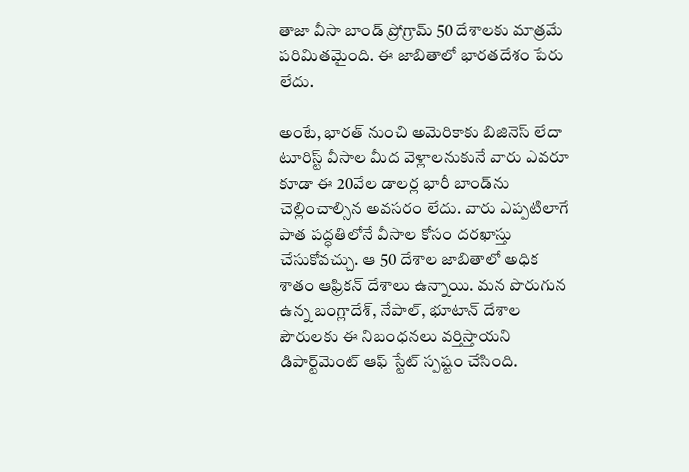తాజా వీసా బాండ్ ప్రోగ్రామ్ 50 దేశాలకు మాత్రమే పరిమితమైంది. ఈ జాబితాలో భారతదేశం పేరు లేదు.

అంటే, భారత్ నుంచి అమెరికాకు బిజినెస్ లేదా టూరిస్ట్ వీసాల మీద వెళ్లాలనుకునే వారు ఎవరూ కూడా ఈ 20వేల డాలర్ల భారీ బాండ్‌ను చెల్లించాల్సిన అవసరం లేదు. వారు ఎప్పటిలాగే పాత పద్ధతిలోనే వీసాల కోసం దరఖాస్తు చేసుకోవచ్చు. ఆ 50 దేశాల జాబితాలో అధిక శాతం ఆఫ్రికన్ దేశాలు ఉన్నాయి. మన పొరుగున ఉన్న బంగ్లాదేశ్, నేపాల్, భూటాన్ దేశాల పౌరులకు ఈ నిబంధనలు వర్తిస్తాయని డిపార్ట్‌మెంట్ ఆఫ్ స్టేట్ స్పష్టం చేసింది.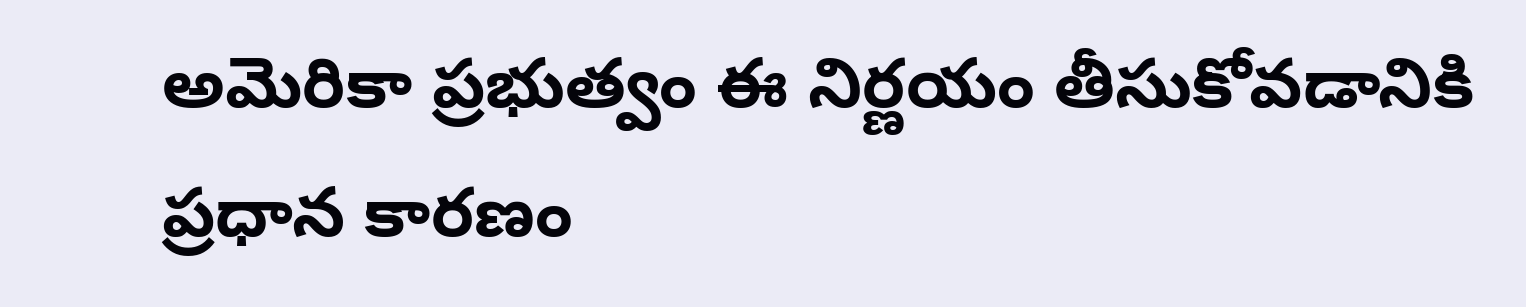అమెరికా ప్రభుత్వం ఈ నిర్ణయం తీసుకోవడానికి ప్రధాన కారణం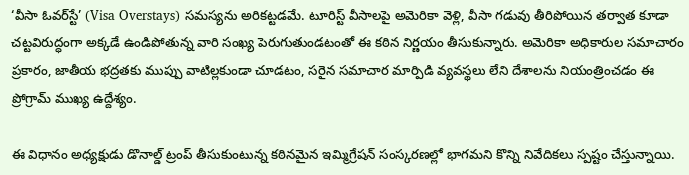‘వీసా ఓవర్‌స్టే’ (Visa Overstays) సమస్యను అరికట్టడమే. టూరిస్ట్ వీసాలపై అమెరికా వెళ్లి, వీసా గడువు తీరిపోయిన తర్వాత కూడా చట్టవిరుద్ధంగా అక్కడే ఉండిపోతున్న వారి సంఖ్య పెరుగుతుండటంతో ఈ కఠిన నిర్ణయం తీసుకున్నారు. అమెరికా అధికారుల సమాచారం ప్రకారం, జాతీయ భద్రతకు ముప్పు వాటిల్లకుండా చూడటం, సరైన సమాచార మార్పిడి వ్యవస్థలు లేని దేశాలను నియంత్రించడం ఈ ప్రోగ్రామ్ ముఖ్య ఉద్దేశ్యం.

ఈ విధానం అధ్యక్షుడు డొనాల్డ్ ట్రంప్ తీసుకుంటున్న కఠినమైన ఇమ్మిగ్రేషన్ సంస్కరణల్లో భాగమని కొన్ని నివేదికలు స్పష్టం చేస్తున్నాయి.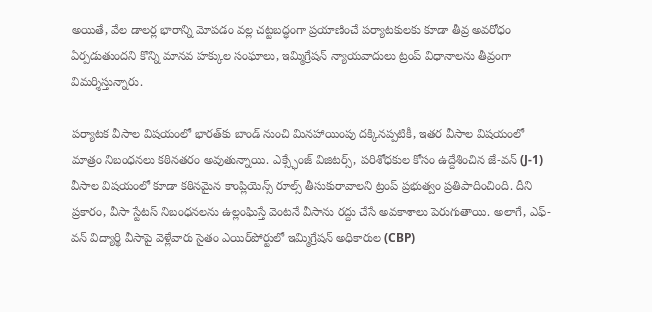అయితే, వేల డాలర్ల భారాన్ని మోపడం వల్ల చట్టబద్ధంగా ప్రయాణించే పర్యాటకులకు కూడా తీవ్ర అవరోధం ఏర్పడుతుందని కొన్ని మానవ హక్కుల సంఘాలు, ఇమ్మిగ్రేషన్ న్యాయవాదులు ట్రంప్ విధానాలను తీవ్రంగా విమర్శిస్తున్నారు.

పర్యాటక వీసాల విషయంలో భారత్‌కు బాండ్ నుంచి మినహాయింపు దక్కినప్పటికీ, ఇతర వీసాల విషయంలో మాత్రం నిబంధనలు కఠినతరం అవుతున్నాయి. ఎక్స్ఛేంజ్ విజిటర్స్, పరిశోధకుల కోసం ఉద్దేశించిన జే-వన్ (J-1) వీసాల విషయంలో కూడా కఠినమైన కాంప్లియెన్స్ రూల్స్ తీసుకురావాలని ట్రంప్ ప్రభుత్వం ప్రతిపాదించింది. దీని ప్రకారం, వీసా స్టేటస్ నిబంధనలను ఉల్లంఘిస్తే వెంటనే వీసాను రద్దు చేసే అవకాశాలు పెరుగుతాయి. అలాగే, ఎఫ్-వన్ విద్యార్థి వీసాపై వెళ్లేవారు సైతం ఎయిర్‌పోర్టులో ఇమ్మిగ్రేషన్ అధికారుల (CBP)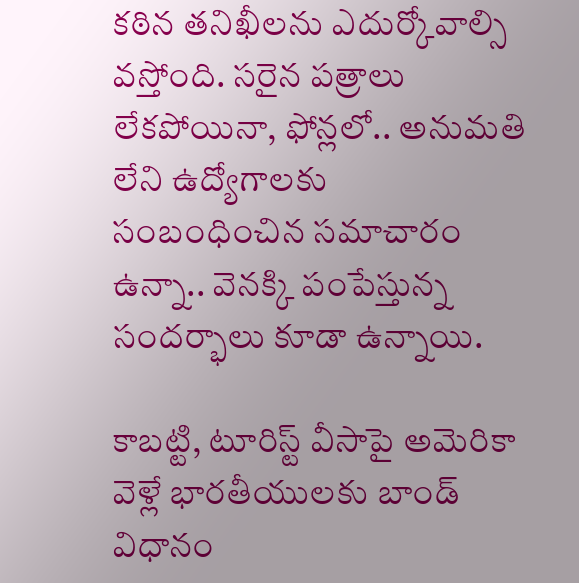కఠిన తనిఖీలను ఎదుర్కోవాల్సి వస్తోంది. సరైన పత్రాలు లేకపోయినా, ఫోన్లలో.. అనుమతి లేని ఉద్యోగాలకు సంబంధించిన సమాచారం ఉన్నా.. వెనక్కి పంపేస్తున్న సందర్భాలు కూడా ఉన్నాయి.

కాబట్టి, టూరిస్ట్ వీసాపై అమెరికా వెళ్లే భారతీయులకు బాండ్ విధానం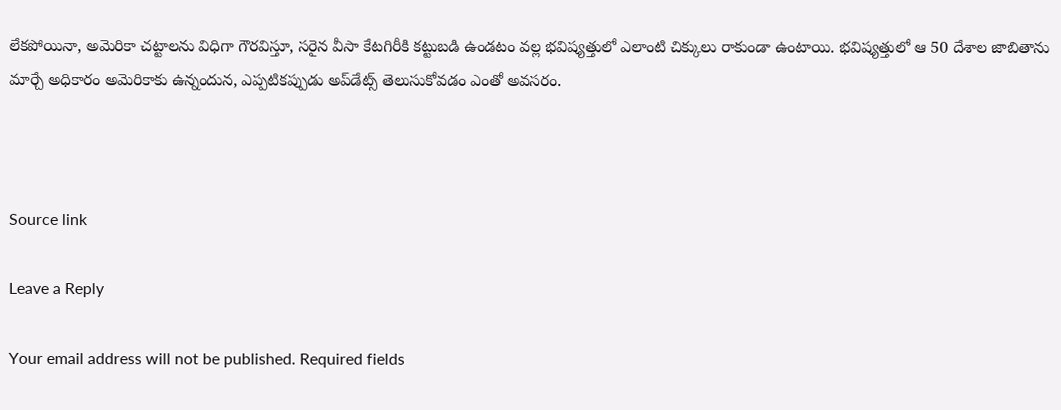లేకపోయినా, అమెరికా చట్టాలను విధిగా గౌరవిస్తూ, సరైన వీసా కేటగిరీకి కట్టుబడి ఉండటం వల్ల భవిష్యత్తులో ఎలాంటి చిక్కులు రాకుండా ఉంటాయి. భవిష్యత్తులో ఆ 50 దేశాల జాబితాను మార్చే అధికారం అమెరికాకు ఉన్నందున, ఎప్పటికప్పుడు అప్‌డేట్స్ తెలుసుకోవడం ఎంతో అవసరం.



Source link

Leave a Reply

Your email address will not be published. Required fields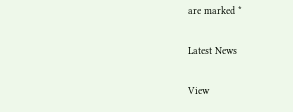are marked *

Latest News

View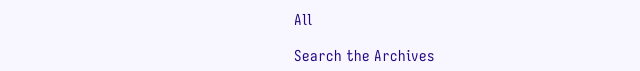All

Search the Archives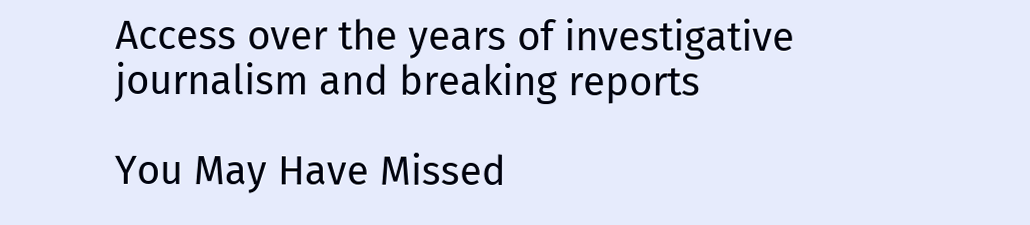Access over the years of investigative journalism and breaking reports

You May Have Missed